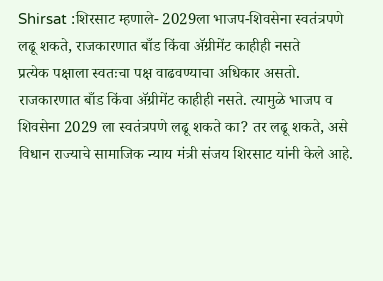Shirsat :शिरसाट म्हणाले- 2029ला भाजप-शिवसेना स्वतंत्रपणे लढू शकते, राजकारणात बाँड किंवा ॲग्रीमेंट काहीही नसते
प्रत्येक पक्षाला स्वतःचा पक्ष वाढवण्याचा अधिकार असतो. राजकारणात बाँड किंवा ॲग्रीमेंट काहीही नसते. त्यामुळे भाजप व शिवसेना 2029 ला स्वतंत्रपणे लढू शकते का? तर लढू शकते, असे विधान राज्याचे सामाजिक न्याय मंत्री संजय शिरसाट यांनी केले आहे.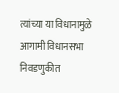त्यांच्या या विधानामुळे आगामी विधानसभा निवडणुकीत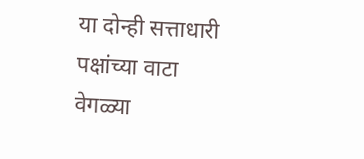या दोन्ही सत्ताधारी पक्षांच्या वाटा वेगळ्या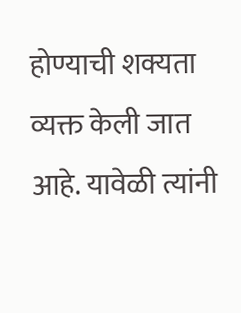होण्याची शक्यता व्यक्त केली जात आहे. यावेळी त्यांनी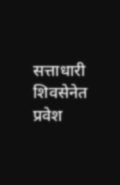सत्ताधारी शिवसेनेत प्रवेश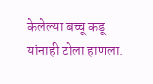केलेल्या बच्चू कडू यांनाही टोला हाणला.